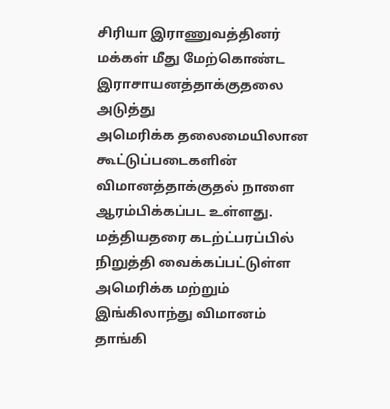சிரியா இராணுவத்தினர் மக்கள் மீது மேற்கொண்ட இராசாயனத்தாக்குதலை அடுத்து
அமெரிக்க தலைமையிலான கூட்டுப்படைகளின் விமானத்தாக்குதல் நாளை
ஆரம்பிக்கப்பட உள்ளது.
மத்தியதரை கடற்ட்பரப்பில் நிறுத்தி வைக்கப்பட்டுள்ள அமெரிக்க மற்றும்
இங்கிலாந்து விமானம் தாங்கி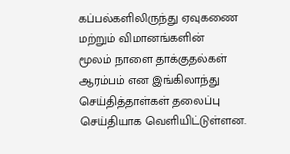கப்பல்களிலிருந்து ஏவுகணை மற்றும் விமானங்களின்
மூலம் நாளை தாக்குதல்கள் ஆரம்பம் என இங்கிலாந்து செய்தித்தாள்கள் தலைப்பு
செய்தியாக வெளியிட்டுள்ளன.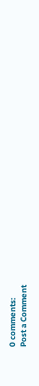0 comments:
Post a Comment